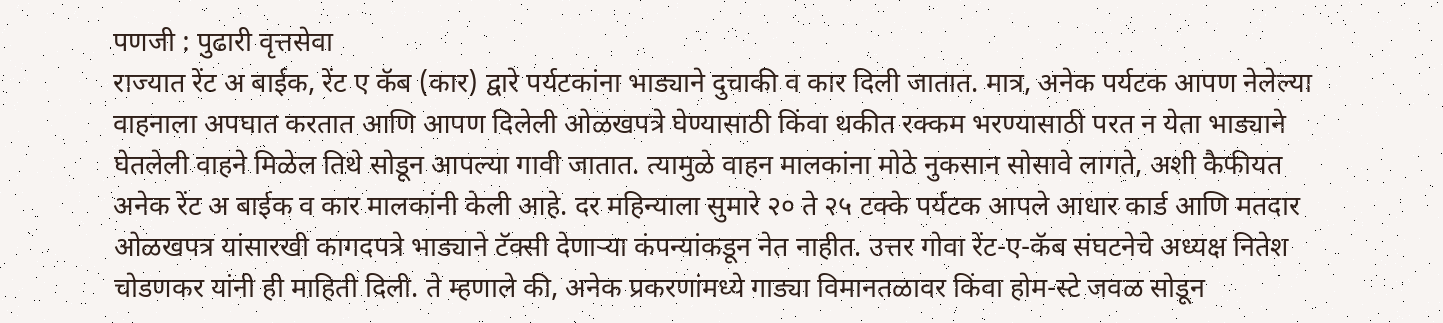पणजी : पुढारी वृत्तसेवा
राज्यात रेंट अ बाईक, रेंट ए कॅब (कार) द्वारे पर्यटकांना भाड्याने दुचाकी व कार दिली जातात. मात्र, अनेक पर्यटक आपण नेलेल्या वाहनाला अपघात करतात आणि आपण दिलेली ओळखपत्रे घेण्यासाठी किंवा थकीत रक्कम भरण्यासाठी परत न येता भाड्याने घेतलेली वाहने मिळेल तिथे सोडून आपल्या गावी जातात. त्यामुळे वाहन मालकांना मोठे नुकसान सोसावे लागते, अशी कैफीयत अनेक रेंट अ बाईक व कार मालकांनी केली आहे. दर महिन्याला सुमारे २० ते २५ टक्के पर्यटक आपले आधार कार्ड आणि मतदार ओळखपत्र यांसारखी कागदपत्रे भाड्याने टॅक्सी देणाऱ्या कंपन्यांकडून नेत नाहीत. उत्तर गोवा रेंट-ए-कॅब संघटनेचे अध्यक्ष नितेश चोडणकर यांनी ही माहिती दिली. ते म्हणाले की, अनेक प्रकरणांमध्ये गाड्या विमानतळावर किंवा होम-स्टे जवळ सोडून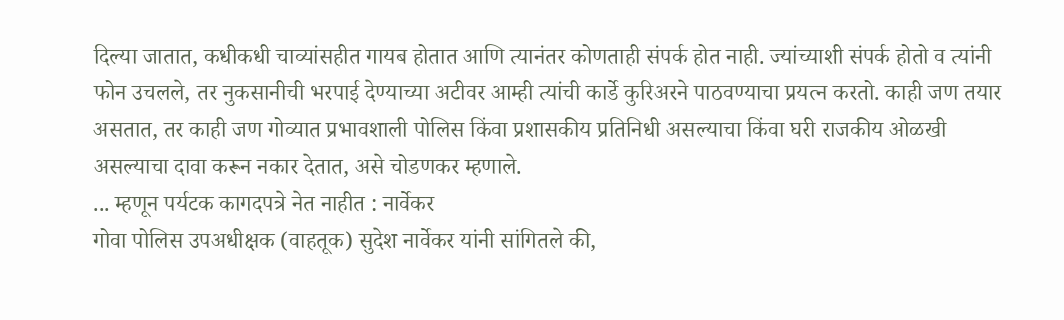दिल्या जातात, कधीकधी चाव्यांसहीत गायब होतात आणि त्यानंतर कोणताही संपर्क होत नाही. ज्यांच्याशी संपर्क होतो व त्यांनी फोन उचलले, तर नुकसानीची भरपाई देण्याच्या अटीवर आम्ही त्यांची कार्डे कुरिअरने पाठवण्याचा प्रयत्न करतो. काही जण तयार असतात, तर काही जण गोव्यात प्रभावशाली पोलिस किंवा प्रशासकीय प्रतिनिधी असल्याचा किंवा घरी राजकीय ओळखी असल्याचा दावा करून नकार देतात, असे चोडणकर म्हणाले.
... म्हणून पर्यटक कागदपत्रे नेत नाहीत : नार्वेकर
गोवा पोलिस उपअधीक्षक (वाहतूक) सुदेश नार्वेकर यांनी सांगितले की,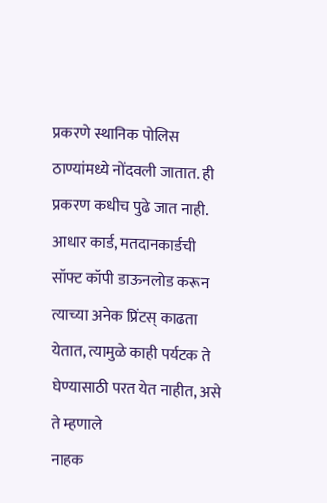प्रकरणे स्थानिक पोलिस ठाण्यांमध्ये नोंदवली जातात. ही प्रकरण कधीच पुढे जात नाही. आधार कार्ड, मतदानकार्डची सॉफ्ट कॉपी डाऊनलोड करून त्याच्या अनेक प्रिंटस् काढता येतात, त्यामुळे काही पर्यटक ते घेण्यासाठी परत येत नाहीत, असे ते म्हणाले
नाहक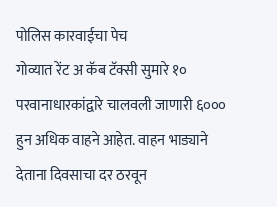पोलिस कारवाईचा पेच
गोव्यात रेंट अ कॅब टॅक्सी सुमारे १० परवानाधारकांद्वारे चालवली जाणारी ६००० हुन अधिक वाहने आहेत. वाहन भाड्याने देताना दिवसाचा दर ठरवून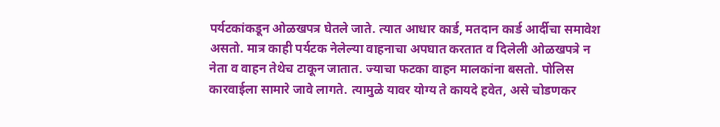पर्यटकांकडून ओळखपत्र घेतले जाते. त्यात आधार कार्ड, मतदान कार्ड आर्दीचा समावेश असतो. मात्र काही पर्यटक नेलेल्या वाहनाचा अपघात करतात व दिलेली ओळखपत्रे न नेता व वाहन तेथेच टाकून जातात. ज्याचा फटका वाहन मालकांना बसतो. पोलिस कारवाईला सामारे जावे लागते. त्यामुळे यावर योग्य ते कायदे हवेत, असे चोडणकर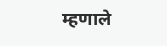म्हणाले